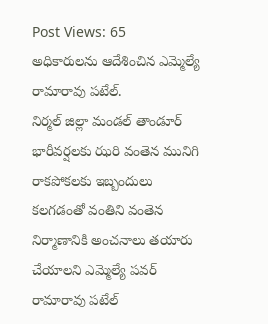Post Views: 65
అధికారులను ఆదేశించిన ఎమ్మెల్యే రామారావు పటేల్.
నిర్మల్ జిల్లా మండల్ తాండూర్ భారీవర్షలకు ఝరి వంతెన మునిగి రాకపోకలకు ఇబ్బందులు కలగడంతో వంతిని వంతెన నిర్మాణానికి అంచనాలు తయారు చేయాలని ఎమ్మెల్యే పవర్ రామారావు పటేల్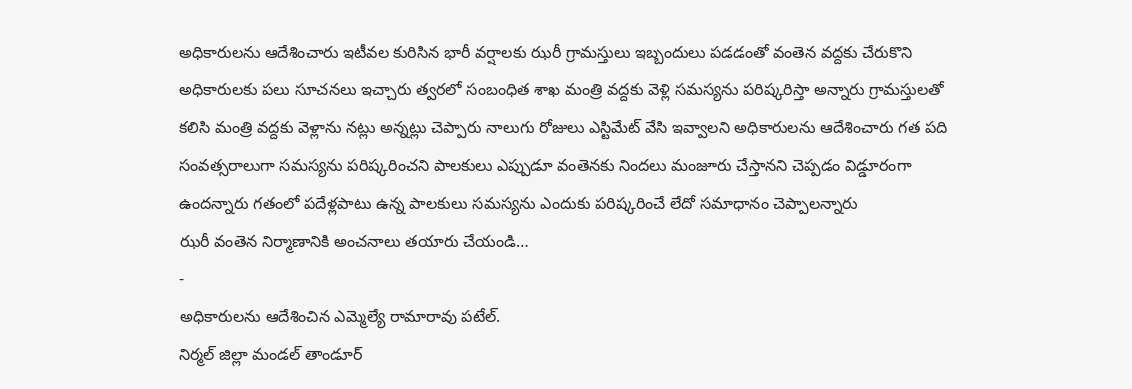అధికారులను ఆదేశించారు ఇటీవల కురిసిన భారీ వర్షాలకు ఝరీ గ్రామస్తులు ఇబ్బందులు పడడంతో వంతెన వద్దకు చేరుకొని అధికారులకు పలు సూచనలు ఇచ్చారు త్వరలో సంబంధిత శాఖ మంత్రి వద్దకు వెళ్లి సమస్యను పరిష్కరిస్తా అన్నారు గ్రామస్తులతో కలిసి మంత్రి వద్దకు వెళ్లాను నట్లు అన్నట్లు చెప్పారు నాలుగు రోజులు ఎస్టిమేట్ వేసి ఇవ్వాలని అధికారులను ఆదేశించారు గత పది సంవత్సరాలుగా సమస్యను పరిష్కరించని పాలకులు ఎప్పుడూ వంతెనకు నిందలు మంజూరు చేస్తానని చెప్పడం విడ్డూరంగా ఉందన్నారు గతంలో పదేళ్లపాటు ఉన్న పాలకులు సమస్యను ఎందుకు పరిష్కరించే లేదో సమాధానం చెప్పాలన్నారు
ఝరీ వంతెన నిర్మాణానికి అంచనాలు తయారు చేయండి…
-
అధికారులను ఆదేశించిన ఎమ్మెల్యే రామారావు పటేల్.
నిర్మల్ జిల్లా మండల్ తాండూర్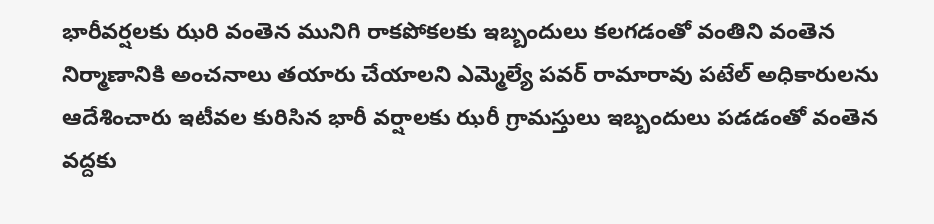భారీవర్షలకు ఝరి వంతెన మునిగి రాకపోకలకు ఇబ్బందులు కలగడంతో వంతిని వంతెన నిర్మాణానికి అంచనాలు తయారు చేయాలని ఎమ్మెల్యే పవర్ రామారావు పటేల్ అధికారులను ఆదేశించారు ఇటీవల కురిసిన భారీ వర్షాలకు ఝరీ గ్రామస్తులు ఇబ్బందులు పడడంతో వంతెన వద్దకు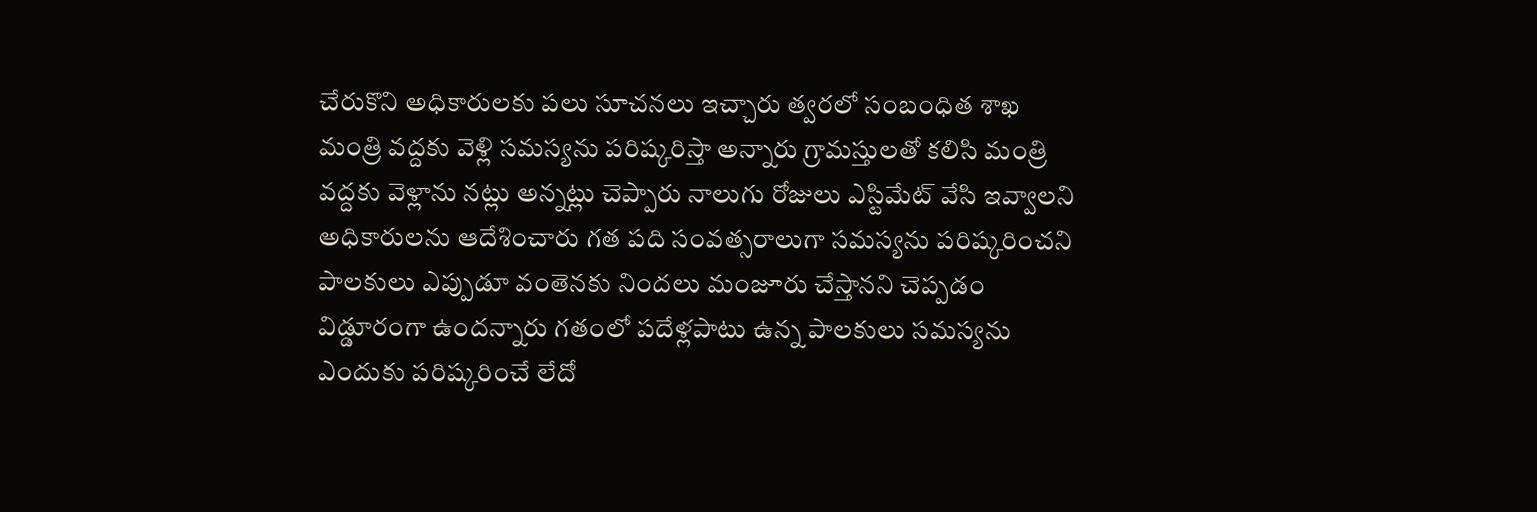చేరుకొని అధికారులకు పలు సూచనలు ఇచ్చారు త్వరలో సంబంధిత శాఖ మంత్రి వద్దకు వెళ్లి సమస్యను పరిష్కరిస్తా అన్నారు గ్రామస్తులతో కలిసి మంత్రి వద్దకు వెళ్లాను నట్లు అన్నట్లు చెప్పారు నాలుగు రోజులు ఎస్టిమేట్ వేసి ఇవ్వాలని అధికారులను ఆదేశించారు గత పది సంవత్సరాలుగా సమస్యను పరిష్కరించని పాలకులు ఎప్పుడూ వంతెనకు నిందలు మంజూరు చేస్తానని చెప్పడం విడ్డూరంగా ఉందన్నారు గతంలో పదేళ్లపాటు ఉన్న పాలకులు సమస్యను ఎందుకు పరిష్కరించే లేదో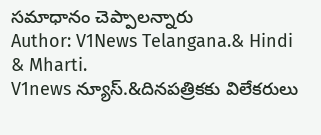సమాధానం చెప్పాలన్నారు
Author: V1News Telangana.& Hindi & Mharti.
V1news న్యూస్.&దినపత్రికకు విలేకరులు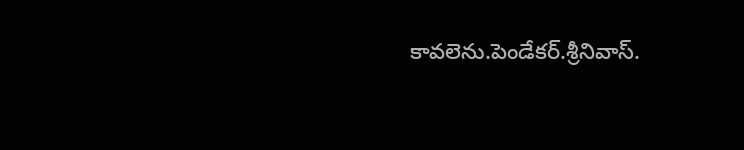కావలెను.పెండేకర్.శ్రీనివాస్.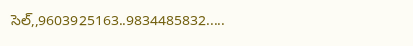సెల్,,9603925163..9834485832.....